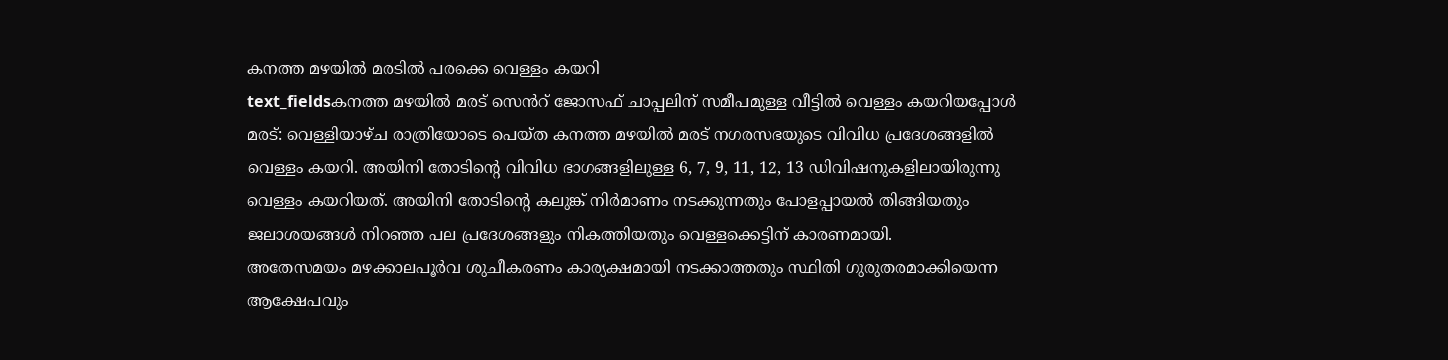കനത്ത മഴയിൽ മരടിൽ പരക്കെ വെള്ളം കയറി
text_fieldsകനത്ത മഴയിൽ മരട് സെൻറ് ജോസഫ് ചാപ്പലിന് സമീപമുള്ള വീട്ടിൽ വെള്ളം കയറിയപ്പോൾ
മരട്: വെള്ളിയാഴ്ച രാത്രിയോടെ പെയ്ത കനത്ത മഴയിൽ മരട് നഗരസഭയുടെ വിവിധ പ്രദേശങ്ങളിൽ വെള്ളം കയറി. അയിനി തോടിന്റെ വിവിധ ഭാഗങ്ങളിലുള്ള 6, 7, 9, 11, 12, 13 ഡിവിഷനുകളിലായിരുന്നു വെള്ളം കയറിയത്. അയിനി തോടിന്റെ കലുങ്ക് നിർമാണം നടക്കുന്നതും പോളപ്പായൽ തിങ്ങിയതും ജലാശയങ്ങൾ നിറഞ്ഞ പല പ്രദേശങ്ങളും നികത്തിയതും വെള്ളക്കെട്ടിന് കാരണമായി.
അതേസമയം മഴക്കാലപൂർവ ശുചീകരണം കാര്യക്ഷമായി നടക്കാത്തതും സ്ഥിതി ഗുരുതരമാക്കിയെന്ന ആക്ഷേപവും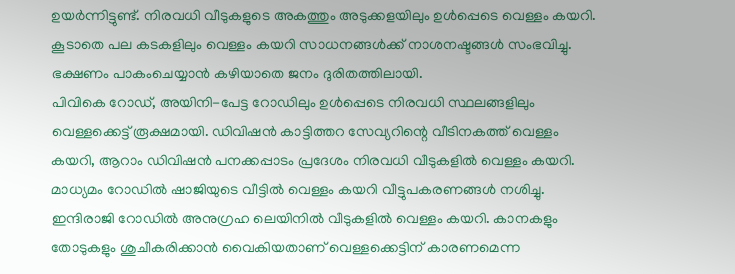ഉയർന്നിട്ടുണ്ട്. നിരവധി വീടുകളുടെ അകത്തും അടുക്കളയിലും ഉൾപ്പെടെ വെള്ളം കയറി. കൂടാതെ പല കടകളിലും വെള്ളം കയറി സാധനങ്ങൾക്ക് നാശനഷ്ടങ്ങൾ സംഭവിച്ചു. ഭക്ഷണം പാകംചെയ്യാൻ കഴിയാതെ ജനം ദുരിതത്തിലായി.
പിവികെ റോഡ്, അയിനി-പേട്ട റോഡിലും ഉൾപ്പെടെ നിരവധി സ്ഥലങ്ങളിലും വെള്ളക്കെട്ട് രൂക്ഷമായി. ഡിവിഷൻ കാട്ടിത്തറ സേവ്യറിന്റെ വീടിനകത്ത് വെള്ളം കയറി, ആറാം ഡിവിഷൻ പനക്കപ്പാടം പ്രദേശം നിരവധി വീടുകളിൽ വെള്ളം കയറി. മാധ്യമം റോഡിൽ ഷാജിയുടെ വീട്ടിൽ വെള്ളം കയറി വീട്ടുപകരണങ്ങൾ നശിച്ചു. ഇന്ദിരാജി റോഡിൽ അനുഗ്രഹ ലെയിനിൽ വീടുകളിൽ വെള്ളം കയറി. കാനകളും തോടുകളും ശുചീകരിക്കാൻ വൈകിയതാണ് വെള്ളക്കെട്ടിന് കാരണമെന്ന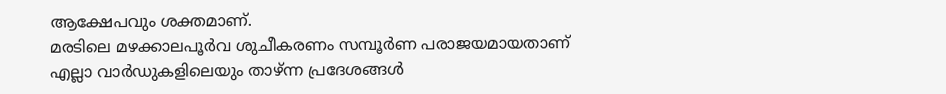ആക്ഷേപവും ശക്തമാണ്.
മരടിലെ മഴക്കാലപൂർവ ശുചീകരണം സമ്പൂർണ പരാജയമായതാണ് എല്ലാ വാർഡുകളിലെയും താഴ്ന്ന പ്രദേശങ്ങൾ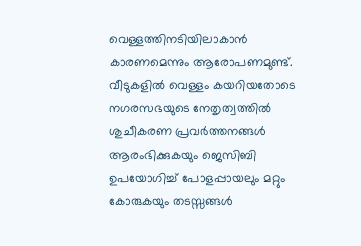വെള്ളത്തിനടിയിലാകാൻ കാരണമെന്നും ആരോപണമുണ്ട്. വീടുകളിൽ വെള്ളം കയറിയതോടെ നഗരസഭയുടെ നേതൃത്വത്തിൽ ശുചീകരണ പ്രവർത്തനങ്ങൾ ആരംഭിക്കുകയും ജെസിബി ഉപയോഗിച്ച് പോളപ്പായലും മറ്റും കോരുകയും തടസ്സങ്ങൾ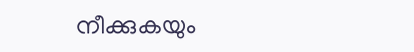നീക്കുകയും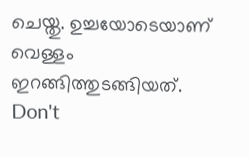ചെയ്തു. ഉച്ചയോടെയാണ് വെള്ളം ഇറങ്ങിത്തുടങ്ങിയത്.
Don't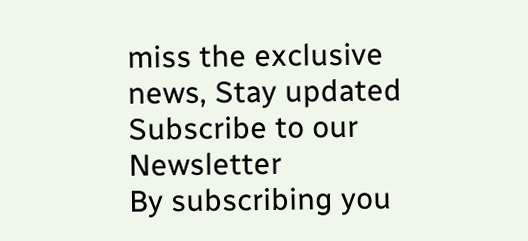miss the exclusive news, Stay updated
Subscribe to our Newsletter
By subscribing you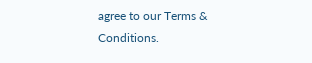agree to our Terms & Conditions.